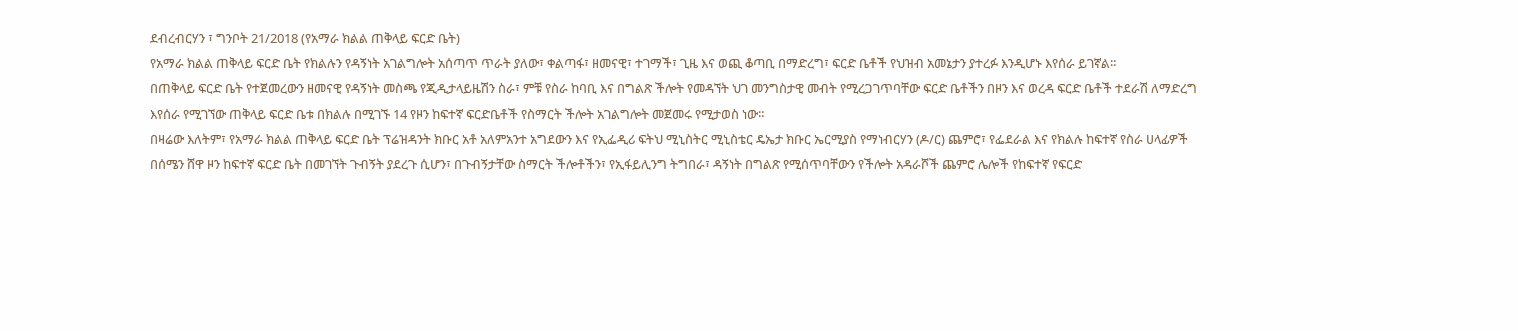ደብረብርሃን ፣ ግንቦት 21/2018 (የአማራ ክልል ጠቅላይ ፍርድ ቤት)
የአማራ ክልል ጠቅላይ ፍርድ ቤት የክልሉን የዳኝነት አገልግሎት አሰጣጥ ጥራት ያለው፣ ቀልጣፋ፣ ዘመናዊ፣ ተገማች፣ ጊዜ እና ወጪ ቆጣቢ በማድረግ፣ ፍርድ ቤቶች የህዝብ አመኔታን ያተረፉ እንዲሆኑ እየሰራ ይገኛል።
በጠቅላይ ፍርድ ቤት የተጀመረውን ዘመናዊ የዳኝነት መስጫ የጂዲታላይዜሽን ስራ፣ ምቹ የስራ ከባቢ እና በግልጽ ችሎት የመዳኘት ህገ መንግስታዊ መብት የሚረጋገጥባቸው ፍርድ ቤቶችን በዞን እና ወረዳ ፍርድ ቤቶች ተደራሽ ለማድረግ እየሰራ የሚገኘው ጠቅላይ ፍርድ ቤቱ በክልሉ በሚገኙ 14 የዞን ከፍተኛ ፍርድቤቶች የስማርት ችሎት አገልግሎት መጀመሩ የሚታወስ ነው።
በዛሬው እለትም፣ የአማራ ክልል ጠቅላይ ፍርድ ቤት ፕሬዝዳንት ክቡር አቶ አለምአንተ አግደውን እና የኢፌዲሪ ፍትህ ሚኒስትር ሚኒስቴር ዴኤታ ክቡር ኤርሚያስ የማነብርሃን (ዶ/ር) ጨምሮ፣ የፌደራል እና የክልሉ ከፍተኛ የስራ ሀላፊዎች በሰሜን ሸዋ ዞን ከፍተኛ ፍርድ ቤት በመገኘት ጉብኝት ያደረጉ ሲሆን፣ በጉብኝታቸው ስማርት ችሎቶችን፣ የኢፋይሊንግ ትግበራ፣ ዳኝነት በግልጽ የሚሰጥባቸውን የችሎት አዳራሾች ጨምሮ ሌሎች የከፍተኛ የፍርድ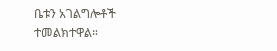ቤቱን አገልግሎቶች ተመልክተዋል።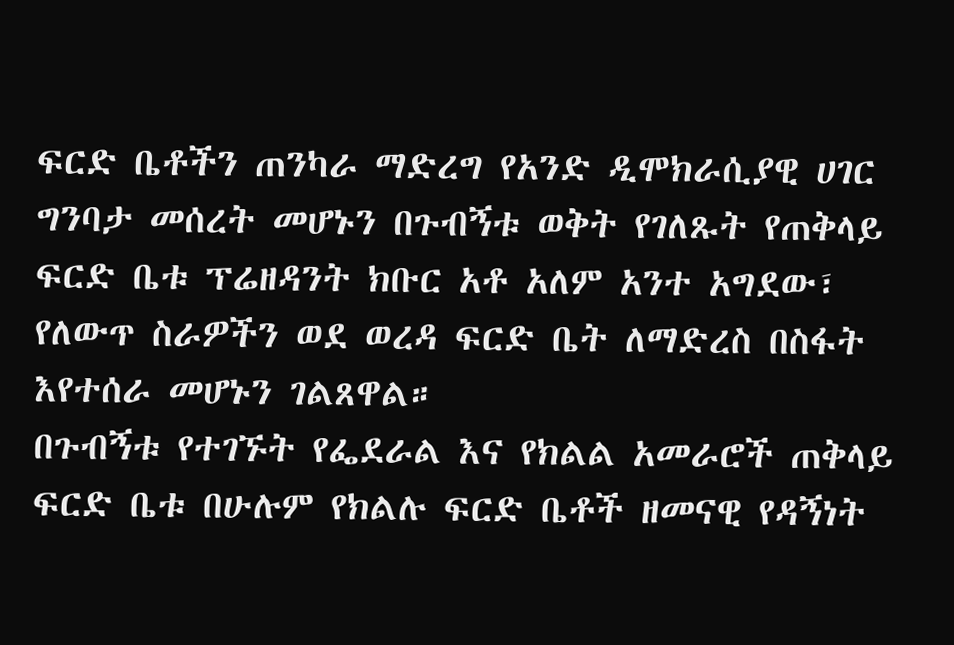ፍርድ ቤቶችን ጠንካራ ማድረግ የአንድ ዲሞክራሲያዊ ሀገር ግንባታ መሰረት መሆኑን በጉብኝቱ ወቅት የገለጹት የጠቅላይ ፍርድ ቤቱ ፕሬዘዳንት ክቡር አቶ አለም አንተ አግደው፣ የለውጥ ስራዎችን ወደ ወረዳ ፍርድ ቤት ለማድረስ በስፋት እየተሰራ መሆኑን ገልጸዋል።
በጉብኝቱ የተገኙት የፌደራል እና የክልል አመራሮች ጠቅላይ ፍርድ ቤቱ በሁሉም የክልሉ ፍርድ ቤቶች ዘመናዊ የዳኝነት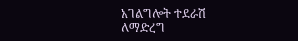አገልግሎት ተደራሽ ለማድረግ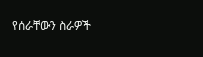የሰራቸውን ስራዎች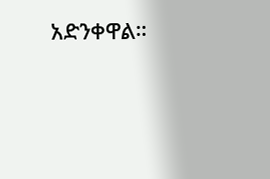አድንቀዋል።